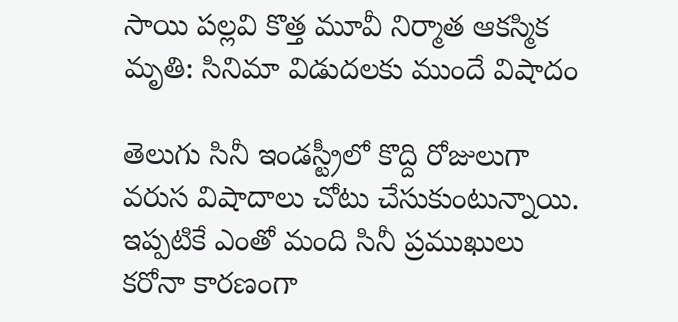సాయి పల్లవి కొత్త మూవీ నిర్మాత ఆకస్మిక మృతి: సినిమా విడుదలకు ముందే విషాదం

తెలుగు సినీ ఇండస్ట్రీలో కొద్ది రోజులుగా వరుస విషాదాలు చోటు చేసుకుంటున్నాయి. ఇప్పటికే ఎంతో మంది సినీ ప్రముఖులు కరోనా కారణంగా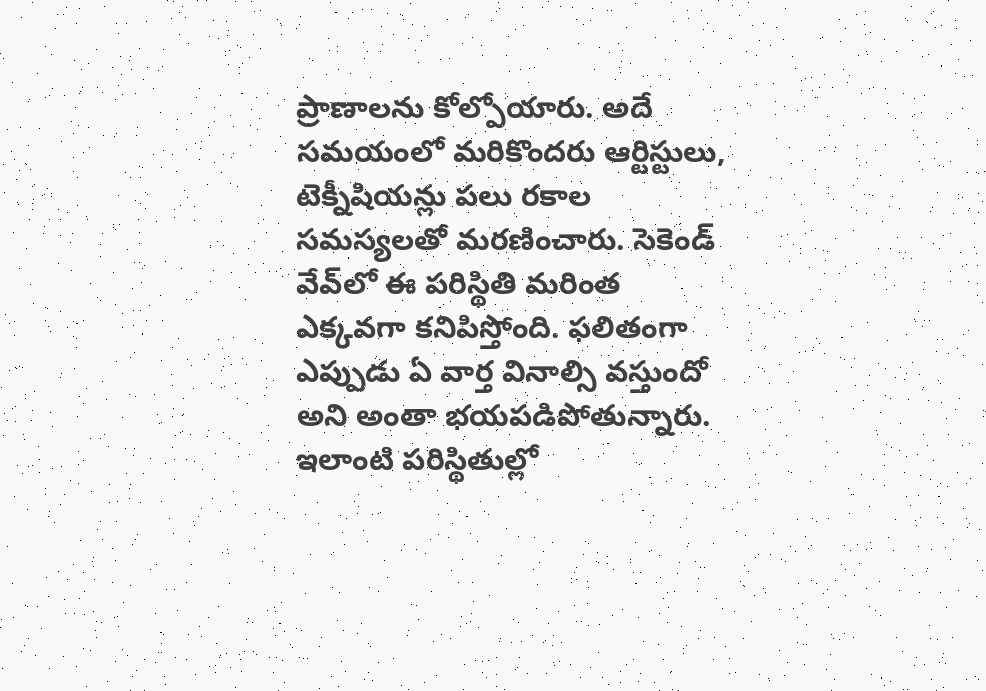ప్రాణాలను కోల్పోయారు. అదే సమయంలో మరికొందరు ఆర్టిస్టులు, టెక్నీషియన్లు పలు రకాల సమస్యలతో మరణించారు. సెకెండ్ వేవ్‌లో ఈ పరిస్థితి మరింత ఎక్కవగా కనిపిస్తోంది. ఫలితంగా ఎప్పుడు ఏ వార్త వినాల్సి వస్తుందో అని అంతా భయపడిపోతున్నారు. ఇలాంటి పరిస్థితుల్లో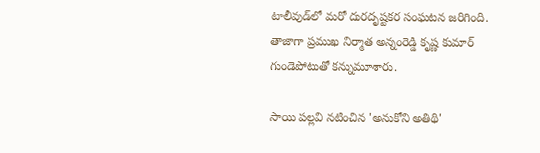టాలీవుడ్‌లో మరో దురదృష్టకర సంఘటన జరిగింది. తాజాగా ప్రముఖ నిర్మాత అన్నంరెడ్డి కృష్ణ కుమార్ గుండెపోటుతో కన్నుమూశారు.

సాయి పల్లవి నటించిన 'అనుకోని అతిథి'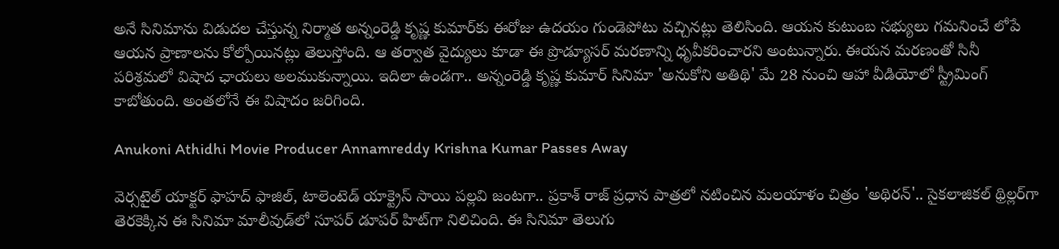అనే సినిమాను విడుదల చేస్తున్న నిర్మాత అన్నంరెడ్డి కృష్ణ కుమార్‌కు ఈరోజు ఉదయం గుండెపోటు వచ్చినట్లు తెలిసింది. ఆయన కుటుంబ సభ్యులు గమనించే లోపే ఆయన ప్రాణాలను కోల్పోయినట్లు తెలుస్తోంది. ఆ తర్వాత వైద్యులు కూడా ఈ ప్రొడ్యూసర్ మరణాన్ని ధృవీకరించారని అంటున్నారు. ఈయన మరణంతో సినీ పరిశ్రమలో విషాద ఛాయలు అలముకున్నాయి. ఇదిలా ఉండగా.. అన్నంరెడ్డి కృష్ణ కుమార్ సినిమా 'అనుకోని అతిథి' మే 28 నుంచి ఆహా వీడియోలో స్ట్రీమింగ్ కాబోతుంది. అంతలోనే ఈ విషాదం జరిగింది.

Anukoni Athidhi Movie Producer Annamreddy Krishna Kumar Passes Away

వెర్సటైల్ యాక్టర్ ఫాహద్ ఫాజిల్, టాలెంటెడ్ యాక్ట్రెస్ సాయి పల్లవి జంటగా.. ప్రకాశ్ రాజ్ ప్రధాన పాత్రలో నటించిన మలయాళం చిత్రం 'అథిరన్'.. సైకలాజికల్ థ్రిల్లర్‌గా తెరకెక్కిన ఈ సినిమా మాలీవుడ్‌లో సూపర్ డూపర్ హిట్‌గా నిలిచింది. ఈ సినిమా తెలుగు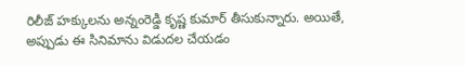రిలీజ్ హక్కులను అన్నంరెడ్డి కృష్ణ కుమార్ తీసుకున్నారు. అయితే, అప్పుడు ఈ సినిమాను విడుదల చేయడం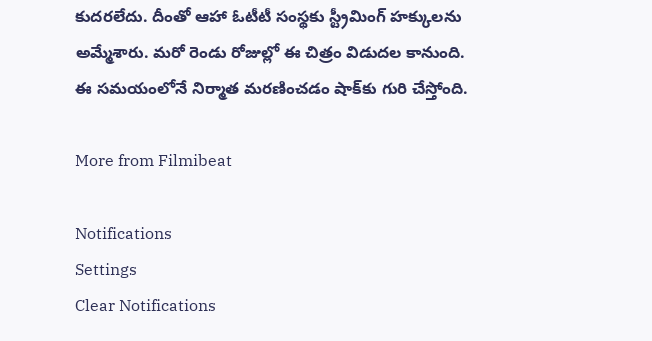కుదరలేదు. దీంతో ఆహా ఓటీటీ సంస్థకు స్ట్రీమింగ్ హక్కులను అమ్మేశారు. మరో రెండు రోజుల్లో ఈ చిత్రం విడుదల కానుంది. ఈ సమయంలోనే నిర్మాత మరణించడం షాక్‌కు గురి చేస్తోంది.

More from Filmibeat

Notifications
Settings
Clear Notifications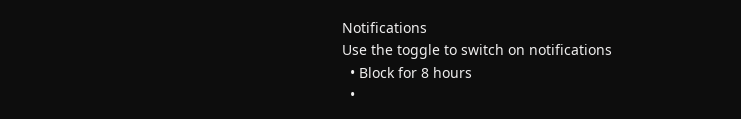Notifications
Use the toggle to switch on notifications
  • Block for 8 hours
  •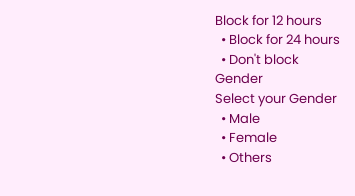Block for 12 hours
  • Block for 24 hours
  • Don't block
Gender
Select your Gender
  • Male
  • Female
  • Others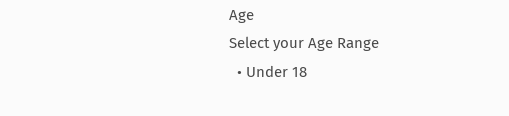Age
Select your Age Range
  • Under 18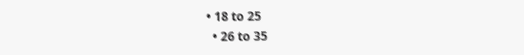• 18 to 25
  • 26 to 35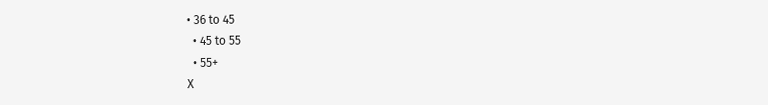• 36 to 45
  • 45 to 55
  • 55+
X